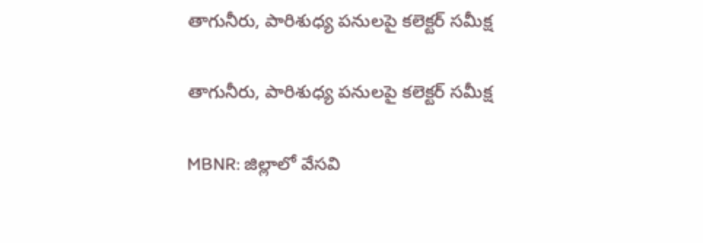తాగునీరు, పారిశుధ్య పనులపై కలెక్టర్ సమీక్ష

తాగునీరు, పారిశుధ్య పనులపై కలెక్టర్ సమీక్ష

MBNR: జిల్లాలో వేసవి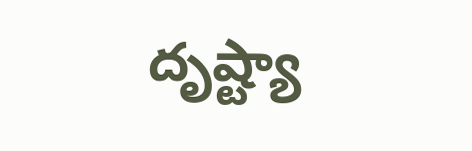దృష్ట్యా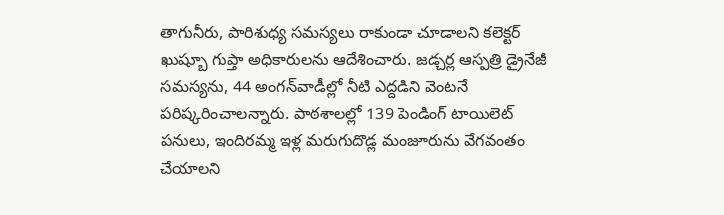తాగునీరు, పారిశుధ్య సమస్యలు రాకుండా చూడాలని కలెక్టర్ ఖుష్బూ గుప్తా అధికారులను ఆదేశించారు. జడ్చర్ల ఆస్పత్రి డ్రైనేజీ సమస్యను, 44 అంగన్‌వాడీల్లో నీటి ఎద్దడిని వెంటనే పరిష్కరించాలన్నారు. పాఠశాలల్లో 139 పెండింగ్ టాయిలెట్ పనులు, ఇందిరమ్మ ఇళ్ల మరుగుదొడ్ల మంజూరును వేగవంతం చేయాలని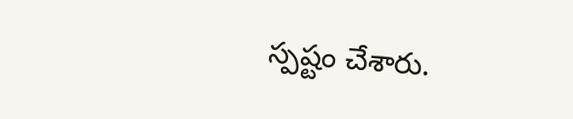స్పష్టం చేశారు.